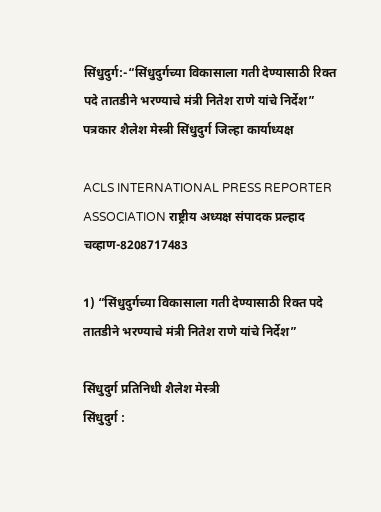सिंधुदुर्ग:-“सिंधुदुर्गच्या विकासाला गती देण्यासाठी रिक्त पदे तातडीने भरण्याचे मंत्री नितेश राणे यांचे निर्देश”
पत्रकार शैलेश मेस्त्री सिंधुदुर्ग जिल्हा कार्याध्यक्ष

ACLS INTERNATIONAL PRESS REPORTER ASSOCIATION राष्ट्रीय अध्यक्ष संपादक प्रल्हाद चव्हाण-8208717483

1) “सिंधुदुर्गच्या विकासाला गती देण्यासाठी रिक्त पदे तातडीने भरण्याचे मंत्री नितेश राणे यांचे निर्देश”

सिंधुदुर्ग प्रतिनिधी शैलेश मेस्त्री
सिंधुदुर्ग :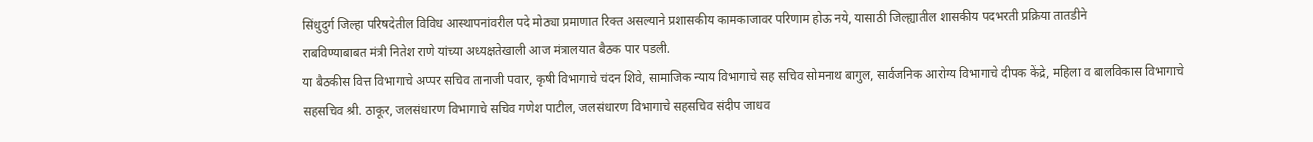सिंधुदुर्ग जिल्हा परिषदेतील विविध आस्थापनांवरील पदे मोठ्या प्रमाणात रिक्त असल्याने प्रशासकीय कामकाजावर परिणाम होऊ नये, यासाठी जिल्ह्यातील शासकीय पदभरती प्रक्रिया तातडीने
राबविण्याबाबत मंत्री नितेश राणे यांच्या अध्यक्षतेखाली आज मंत्रालयात बैठक पार पडली.
या बैठकीस वित्त विभागाचे अप्पर सचिव तानाजी पवार, कृषी विभागाचे चंदन शिवे, सामाजिक न्याय विभागाचे सह सचिव सोमनाथ बागुल, सार्वजनिक आरोग्य विभागाचे दीपक केंद्रे, महिला व बालविकास विभागाचे सहसचिव श्री. ठाकूर, जलसंधारण विभागाचे सचिव गणेश पाटील, जलसंधारण विभागाचे सहसचिव संदीप जाधव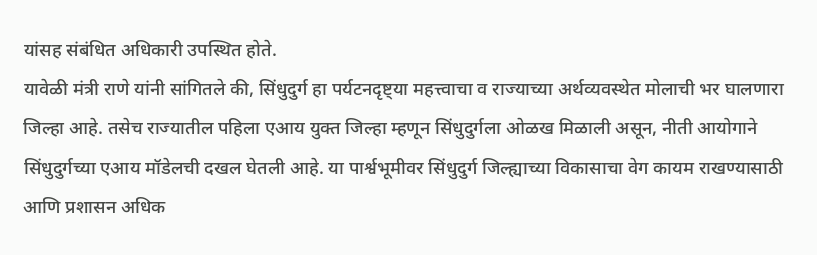यांसह संबंधित अधिकारी उपस्थित होते.
यावेळी मंत्री राणे यांनी सांगितले की, सिंधुदुर्ग हा पर्यटनदृष्ट्या महत्त्वाचा व राज्याच्या अर्थव्यवस्थेत मोलाची भर घालणारा जिल्हा आहे. तसेच राज्यातील पहिला एआय युक्त जिल्हा म्हणून सिंधुदुर्गला ओळख मिळाली असून, नीती आयोगाने सिंधुदुर्गच्या एआय मॉडेलची दखल घेतली आहे. या पार्श्वभूमीवर सिंधुदुर्ग जिल्ह्याच्या विकासाचा वेग कायम राखण्यासाठी आणि प्रशासन अधिक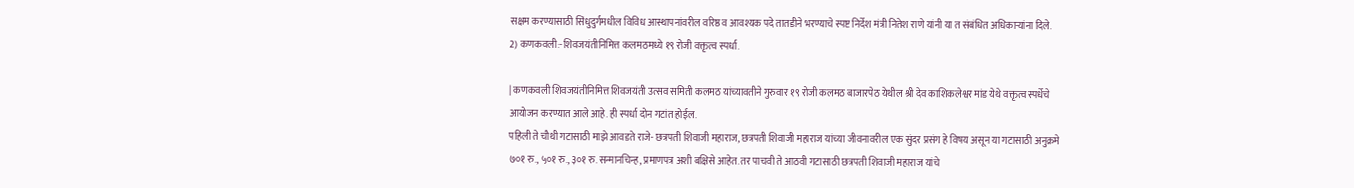सक्षम करण्यासाठी सिंधुदुर्गमधील विविध आस्थापनांवरील वरिष्ठ व आवश्यक पदे तातडीने भरण्याचे स्पष्ट निर्देश मंत्री नितेश राणे यांनी या त संबंधित अधिकाऱ्यांना दिले.
2) कणकवली:-शिवजयंतीनिमित्त कलमठमध्ये १९ रोजी वक्तृत्व स्पर्धा.

| कणकवली शिवजयंतीनिमित्त शिवजयंती उत्सव समिती कलमठ यांच्यावतीने गुरुवार १९ रोजी कलमठ बाजारपेठ येथील श्री देव काशिकलेश्वर मांड येथे वक्तृत्व स्पर्धेचे आयोजन करण्यात आले आहे. ही स्पर्धा दोन गटांत होईल.
पहिली ते चौथी गटासाठी माझे आवडते राजे- छत्रपती शिवाजी महाराज, छत्रपती शिवाजी महाराज यांच्या जीवनावरील एक सुंदर प्रसंग हे विषय असून या गटासाठी अनुक्रमे ७०१ रु., ५०१ रु., ३०१ रु. सन्मानचिन्ह, प्रमाणपत्र अशी बक्षिसे आहेत. तर पाचवी ते आठवी गटासाठी छत्रपती शिवाजी महाराज यांचे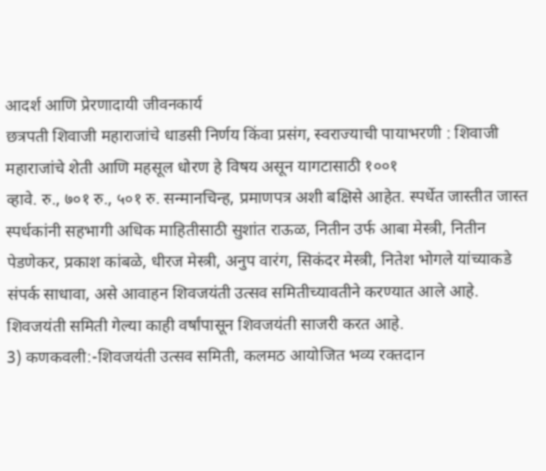आदर्श आणि प्रेरणादायी जीवनकार्य
छत्रपती शिवाजी महाराजांचे धाडसी निर्णय किंवा प्रसंग, स्वराज्याची पायाभरणी : शिवाजी महाराजांचे शेती आणि महसूल धोरण हे विषय असून यागटासाठी १००१
व्हावे. रु., ७०१ रु., ५०१ रु. सन्मानचिन्ह, प्रमाणपत्र अशी बक्षिसे आहेत. स्पर्धेत जास्तीत जास्त स्पर्धकांनी सहभागी अधिक माहितीसाठी सुशांत राऊळ, नितीन उर्फ आबा मेस्त्री, नितीन पेडणेकर, प्रकाश कांबळे, धीरज मेस्त्री, अनुप वारंग, सिकंदर मेस्त्री, नितेश भोगले यांच्याकडे संपर्क साधावा, असे आवाहन शिवजयंती उत्सव समितीच्यावतीने करण्यात आले आहे. शिवजयंती समिती गेल्या काही वर्षांपासून शिवजयंती साजरी करत आहे.
3) कणकवली:-शिवजयंती उत्सव समिती, कलमठ आयोजित भव्य रक्तदान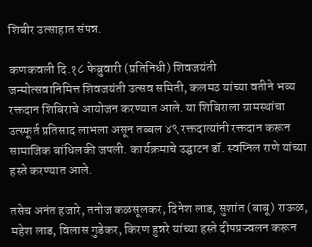शिबीर उत्साहात संपन्न.

कणकवली दि.१८ फेब्रुवारी (प्रतिनिधी) शिवजयंती
जन्मोत्सवानिमित्त शिवजयंती उत्सव समिती, कलमठ यांच्या वतीने भव्य रक्तदान शिबिराचे आयोजन करण्यात आले. या शिबिराला ग्रामस्थांचा उत्स्फूर्त प्रतिसाद लाभला असून तब्बल ४९ रक्तदात्यांनी रक्तदान करून सामाजिक बांधिलकी जपली. कार्यक्रमाचे उद्घाटन डॉ. स्वप्निल राणे यांच्या हस्ते करण्यात आले.

तसेच अनंत हजारे, तनोज कळसूलकर, दिनेश लाड, सुशांत (बाबू) राऊळ, महेश लाड, विलास गुडेकर, किरण हुन्नरे यांच्या हस्ते दीपप्रज्वलन करून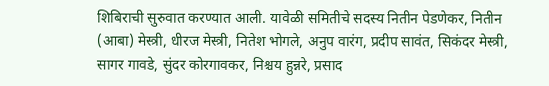शिबिराची सुरुवात करण्यात आली. यावेळी समितीचे सदस्य नितीन पेडणेकर, नितीन (आबा) मेस्त्री, धीरज मेस्त्री, नितेश भोगले, अनुप वारंग, प्रदीप सावंत, सिकंदर मेस्त्री, सागर गावडे, सुंदर कोरगावकर, निश्चय हुन्नरे, प्रसाद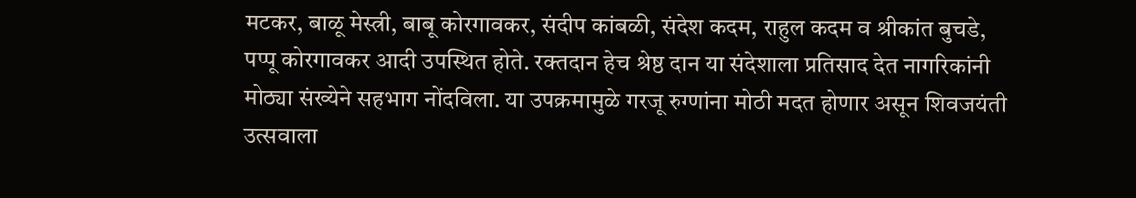मटकर, बाळू मेस्त्री, बाबू कोरगावकर, संदीप कांबळी, संदेश कदम, राहुल कदम व श्रीकांत बुचडे, पप्पू कोरगावकर आदी उपस्थित होते. रक्तदान हेच श्रेष्ठ दान या संदेशाला प्रतिसाद देत नागरिकांनी मोठ्या संख्येने सहभाग नोंदविला. या उपक्रमामुळे गरजू रुग्णांना मोठी मदत होणार असून शिवजयंती उत्सवाला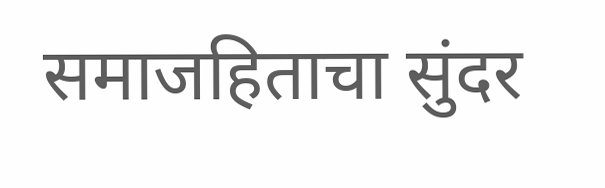समाजहिताचा सुंदर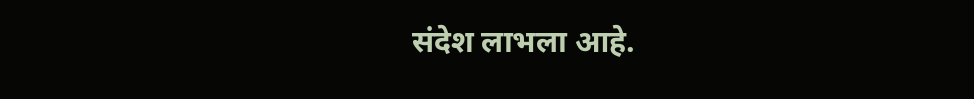संदेश लाभला आहे.